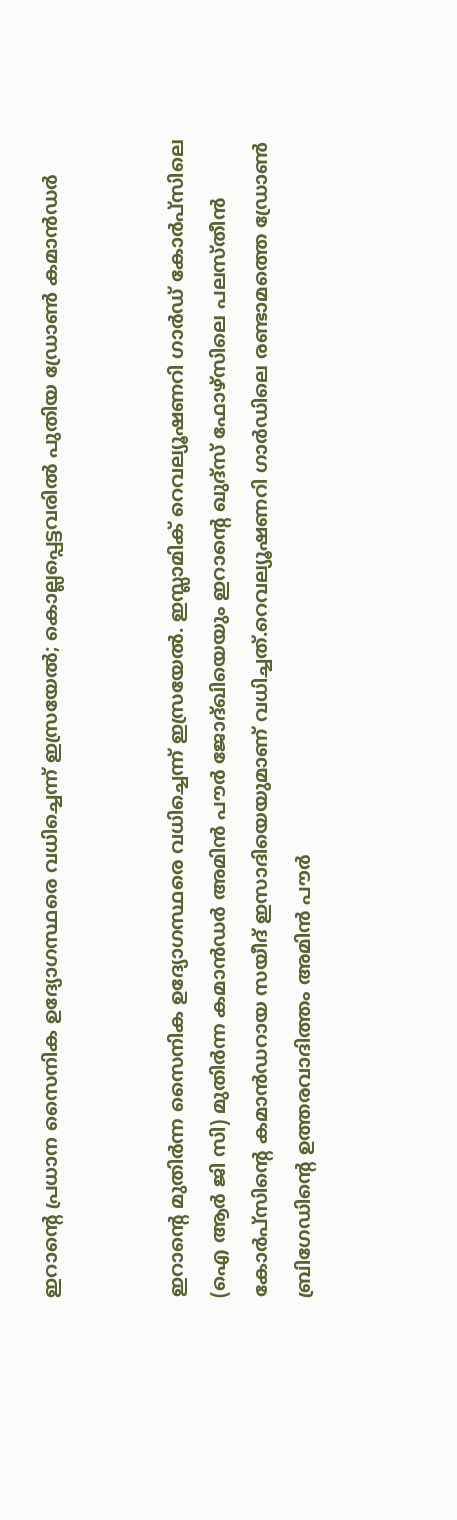ഇറാൻ്റെ പ്രധാന സൈനിക ഉദ്യോഗസ്ഥരെ വധിച്ചെന്ന് ഇസ്രയേല്‍; കൊല്ലപ്പെട്ടവരില്‍ പുതിയ ഡ്രോണ്‍ കമാൻഡര്‍


ഇറാൻ്റെ മുതിർന്ന സൈനിക ഉദ്യോഗസ്ഥരെ വധിച്ചെന്ന് ഇസ്രയേല്‍. ഇസ്ലാമിക് റെവല്യൂഷണറി ഗാര്‍ഡ് കോര്‍പ്‌സിലെ (ഐ ആർ ജി സി) മുതിര്‍ന്ന കമാന്‍ഡർ അമിന്‍ പൗര്‍ ജോദ്ഖിയെയും ഇറാന്റെ ഖുദ്‌സ് ഫോഴ്സിലെ പലസ്തീന്‍ കോര്‍പ്‌സിന്റെ കമാന്‍ഡറായ സയീദ് ഇസാദിയെയുമാണ് വധിച്ചത്.റെവല്യൂഷണറി ഗാര്‍ഡിലെ രണ്ടാമത്തെ ഡ്രോണ്‍ ബ്രിഗേഡിന്റെ ഉത്തരവാദിത്തം അമിന്‍ പൗര്‍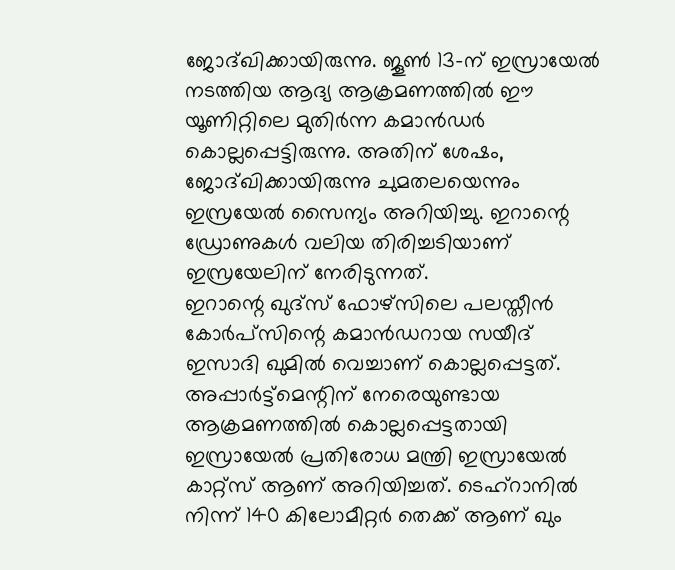ജോദ്ഖിക്കായിരുന്നു. ജൂണ്‍ 13-ന് ഇസ്രായേല്‍ നടത്തിയ ആദ്യ ആക്രമണത്തില്‍ ഈ യൂണിറ്റിലെ മുതിര്‍ന്ന കമാന്‍ഡർ കൊല്ലപ്പെട്ടിരുന്നു. അതിന് ശേഷം, ജോദ്ഖിക്കായിരുന്നു ചുമതലയെന്നും ഇസ്രയേല്‍ സൈന്യം അറിയിച്ചു. ഇറാന്റെ ഡ്രോണുകള്‍ വലിയ തിരിച്ചടിയാണ് ഇസ്രയേലിന് നേരിടുന്നത്.
ഇറാന്റെ ഖുദ്‌സ് ഫോഴ്സിലെ പലസ്തീന്‍ കോര്‍പ്‌സിന്റെ കമാന്‍ഡറായ സയീദ് ഇസാദി ഖുമില്‍ വെച്ചാണ് കൊല്ലപ്പെട്ടത്. അപ്പാര്‍ട്ട്‌മെന്റിന് നേരെയുണ്ടായ ആക്രമണത്തില്‍ കൊല്ലപ്പെട്ടതായി ഇസ്രായേല്‍ പ്രതിരോധ മന്ത്രി ഇസ്രായേല്‍ കാറ്റ്‌സ് ആണ് അറിയിച്ചത്. ടെഹ്റാനില്‍ നിന്ന് 140 കിലോമീറ്റര്‍ തെക്ക് ആണ് ഖും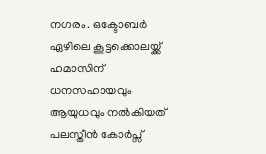നഗരം. ഒക്ടോബര്‍ ഏഴിലെ കൂട്ടക്കൊലയ്ക്ക് ഹമാസിന് ധനസഹായവും ആയുധവും നല്‍കിയത് പലസ്തീൻ കോർപ്സ്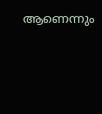ആണെന്നും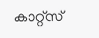കാറ്റ്‌സ്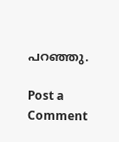പറഞ്ഞു.

Post a Comment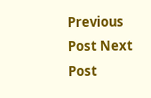Previous Post Next Post